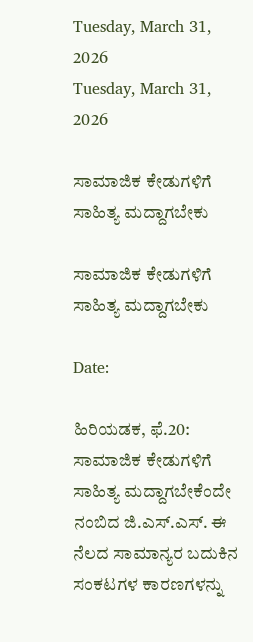Tuesday, March 31, 2026
Tuesday, March 31, 2026

ಸಾಮಾಜಿಕ ಕೇಡುಗಳಿಗೆ ಸಾಹಿತ್ಯ ಮದ್ದಾಗಬೇಕು

ಸಾಮಾಜಿಕ ಕೇಡುಗಳಿಗೆ ಸಾಹಿತ್ಯ ಮದ್ದಾಗಬೇಕು

Date:

ಹಿರಿಯಡಕ, ಫೆ.20: ಸಾಮಾಜಿಕ ಕೇಡುಗಳಿಗೆ ಸಾಹಿತ್ಯ ಮದ್ದಾಗಬೇಕೆಂದೇ ನಂಬಿದ ಜಿ.ಎಸ್‌.ಎಸ್‌. ಈ ನೆಲದ ಸಾಮಾನ್ಯರ ಬದುಕಿನ ಸಂಕಟಗಳ ಕಾರಣಗಳನ್ನು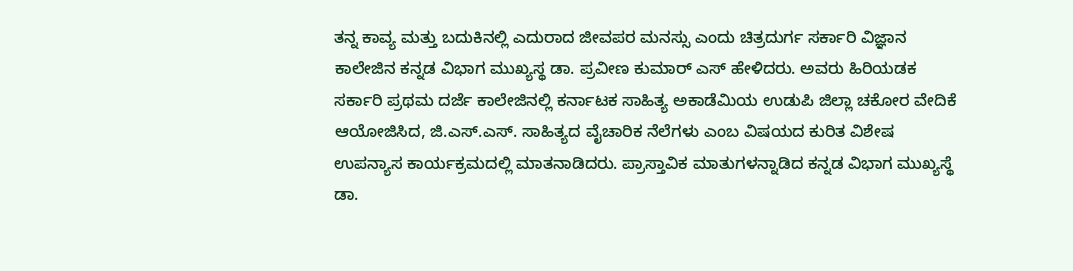ತನ್ನ ಕಾವ್ಯ ಮತ್ತು ಬದುಕಿನಲ್ಲಿ ಎದುರಾದ ಜೀವಪರ ಮನಸ್ಸು ಎಂದು ಚಿತ್ರದುರ್ಗ ಸರ್ಕಾರಿ ವಿಜ್ಞಾನ ಕಾಲೇಜಿನ ಕನ್ನಡ ವಿಭಾಗ ಮುಖ್ಯಸ್ಥ ಡಾ. ಪ್ರವೀಣ ಕುಮಾರ್‌ ಎಸ್‌ ಹೇಳಿದರು. ಅವರು ಹಿರಿಯಡಕ ಸರ್ಕಾರಿ ಪ್ರಥಮ ದರ್ಜೆ ಕಾಲೇಜಿನಲ್ಲಿ ಕರ್ನಾಟಕ ಸಾಹಿತ್ಯ ಅಕಾಡೆಮಿಯ ಉಡುಪಿ ಜಿಲ್ಲಾ ಚಕೋರ ವೇದಿಕೆ ಆಯೋಜಿಸಿದ, ಜಿ.ಎಸ್‌.ಎಸ್‌. ಸಾಹಿತ್ಯದ ವೈಚಾರಿಕ ನೆಲೆಗಳು ಎಂಬ ವಿಷಯದ ಕುರಿತ ವಿಶೇಷ ಉಪನ್ಯಾಸ ಕಾರ್ಯಕ್ರಮದಲ್ಲಿ ಮಾತನಾಡಿದರು. ಪ್ರಾಸ್ತಾವಿಕ ಮಾತುಗಳನ್ನಾಡಿದ ಕನ್ನಡ ವಿಭಾಗ ಮುಖ್ಯಸ್ಥೆ ಡಾ.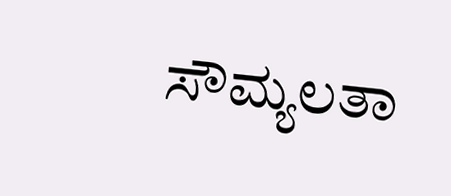ಸೌಮ್ಯಲತಾ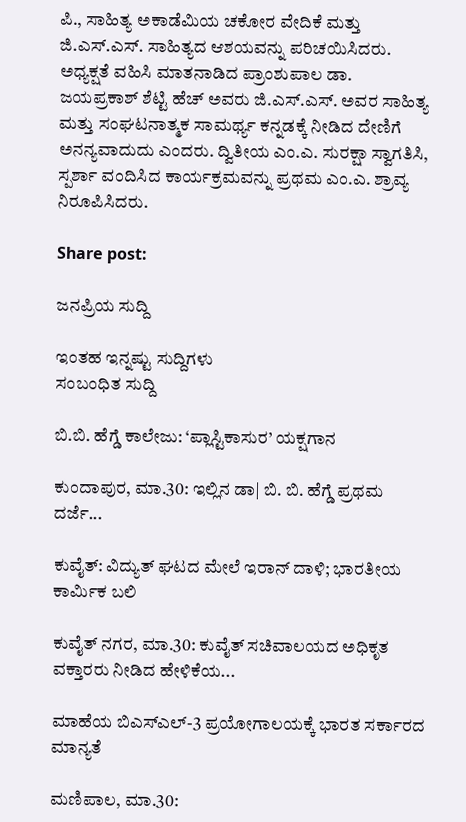ಪಿ., ಸಾಹಿತ್ಯ ಅಕಾಡೆಮಿಯ ಚಕೋರ ವೇದಿಕೆ ಮತ್ತು ಜಿ.ಎಸ್‌.ಎಸ್‌. ಸಾಹಿತ್ಯದ ಆಶಯವನ್ನು ಪರಿಚಯಿಸಿದರು. ಅಧ್ಯಕ್ಷತೆ ವಹಿಸಿ ಮಾತನಾಡಿದ ಪ್ರಾಂಶುಪಾಲ ಡಾ. ಜಯಪ್ರಕಾಶ್‌ ಶೆಟ್ಟಿ ಹೆಚ್‌ ಅವರು ಜಿ.ಎಸ್‌.ಎಸ್‌. ಅವರ ಸಾಹಿತ್ಯ ಮತ್ತು ಸಂಘಟನಾತ್ಮಕ ಸಾಮರ್ಥ್ಯ ಕನ್ನಡಕ್ಕೆ ನೀಡಿದ ದೇಣಿಗೆ ಅನನ್ಯವಾದುದು ಎಂದರು. ದ್ವಿತೀಯ ಎಂ.ಎ. ಸುರಕ್ಷಾ ಸ್ವಾಗತಿಸಿ, ಸ್ಪರ್ಶಾ ವಂದಿಸಿದ ಕಾರ್ಯಕ್ರಮವನ್ನು ಪ್ರಥಮ ಎಂ.ಎ. ಶ್ರಾವ್ಯ ನಿರೂಪಿಸಿದರು.

Share post:

ಜನಪ್ರಿಯ ಸುದ್ದಿ

ಇಂತಹ ಇನ್ನಷ್ಟು ಸುದ್ದಿಗಳು
ಸಂಬಂಧಿತ ಸುದ್ದಿ

ಬಿ.ಬಿ. ಹೆಗ್ಡೆ ಕಾಲೇಜು: ‘ಪ್ಲಾಸ್ಟಿಕಾಸುರ’ ಯಕ್ಷಗಾನ

ಕುಂದಾಪುರ, ಮಾ.30: ಇಲ್ಲಿನ ಡಾ| ಬಿ. ಬಿ. ಹೆಗ್ಡೆ ಪ್ರಥಮ ದರ್ಜೆ...

ಕುವೈತ್‌: ವಿದ್ಯುತ್ ಘಟದ ಮೇಲೆ ಇರಾನ್ ದಾಳಿ; ಭಾರತೀಯ ಕಾರ್ಮಿಕ ಬಲಿ

ಕುವೈತ್ ನಗರ, ಮಾ.30: ಕುವೈತ್ ಸಚಿವಾಲಯದ ಅಧಿಕೃತ ವಕ್ತಾರರು ನೀಡಿದ ಹೇಳಿಕೆಯ...

ಮಾಹೆಯ ಬಿಎಸ್‌ಎಲ್‌-3 ಪ್ರಯೋಗಾಲಯಕ್ಕೆ ಭಾರತ ಸರ್ಕಾರದ ಮಾನ್ಯತೆ

ಮಣಿಪಾಲ, ಮಾ.30: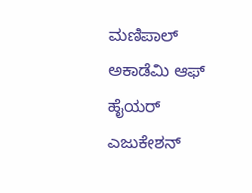ಮಣಿಪಾಲ್‌ ಅಕಾಡೆಮಿ ಆಫ್‌ ಹೈಯರ್‌ ಎಜುಕೇಶನ್‌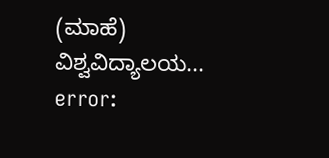(ಮಾಹೆ) ವಿಶ್ವವಿದ್ಯಾಲಯ...
error: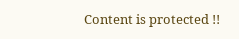Content is protected !!